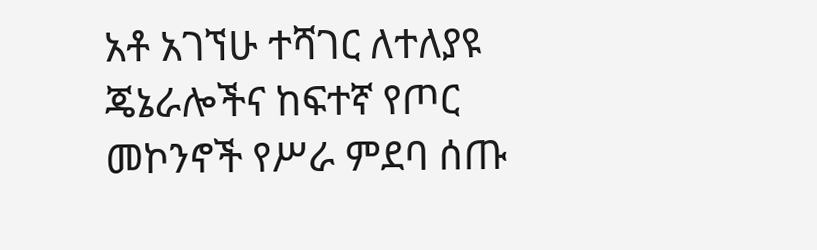አቶ አገኘሁ ተሻገር ለተለያዩ ጄኔራሎችና ከፍተኛ የጦር መኮንኖች የሥራ ምደባ ሰጡ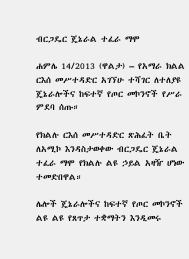ብርጋዴር ጄኔራል ተፈራ ማሞ

ሐምሌ 14/2013 (ዋልታ) – የአማራ ክልል ርእሰ መሥተዳድር አገኘሁ ተሻገር ለተለያዩ ጄኔራሎችና ከፍተኛ የጦር መኮንኖች የሥራ ምደባ ሰጡ።

የክልሉ ርእሰ መሥተዳድር ጽሕፈት ቤት ለአሚኮ እንዳስታወቀው ብርጋዴር ጄኔራል ተፈራ ማሞ የክልሉ ልዩ ኃይል አዛዥ ሆነው ተመድበዋል።

ሌሎች ጄኔራሎችና ከፍተኛ የጦር መኮንኖች ልዩ ልዩ የጸጥታ ተቋማትን እንዲመሩ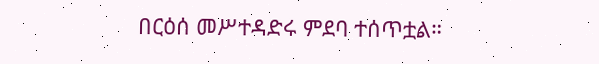በርዕሰ መሥተዳድሩ ምደባ ተሰጥቷል።